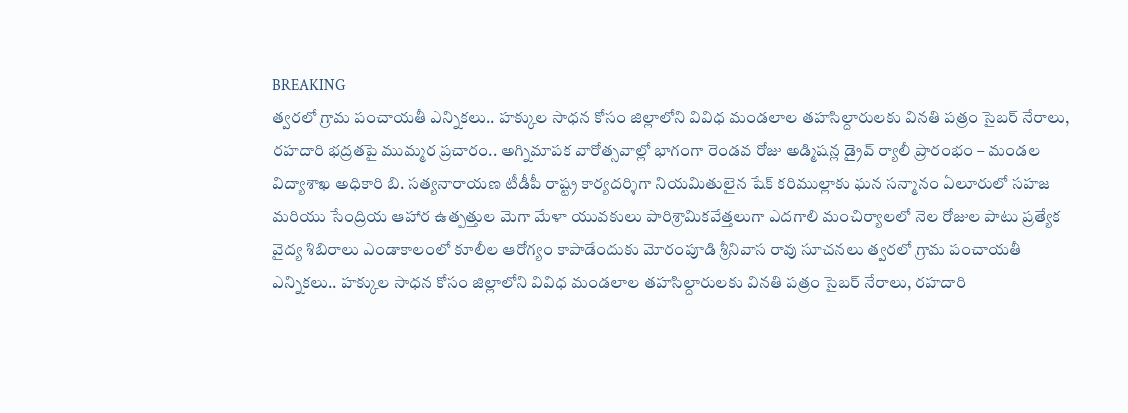BREAKING
త్వరలో గ్రామ పంచాయతీ ఎన్నికలు.. హక్కుల సాధన కోసం జిల్లాలోని వివిధ మండలాల తహసిల్దారులకు వినతి పత్రం సైబర్ నేరాలు, రహదారి భద్రతపై ముమ్మర ప్రచారం.. అగ్నిమాపక వారోత్సవాల్లో భాగంగా రెండవ రోజు అడ్మిషన్ల డ్రైవ్ ర్యాలీ ప్రారంభం – మండల విద్యాశాఖ అధికారి బి. సత్యనారాయణ టీడీపీ రాష్ట్ర కార్యదర్శిగా నియమితులైన షేక్ కరిముల్లాకు ఘన సన్మానం ఏలూరులో సహజ మరియు సేంద్రియ ఆహార ఉత్పత్తుల మెగా మేళా యువకులు పారిశ్రామికవేత్తలుగా ఎదగాలి మంచిర్యాలలో నెల రోజుల పాటు ప్రత్యేక వైద్య శిబిరాలు ఎండాకాలంలో కూలీల ఆరోగ్యం కాపాడేందుకు మోరంపూడి శ్రీనివాస రావు సూచనలు త్వరలో గ్రామ పంచాయతీ ఎన్నికలు.. హక్కుల సాధన కోసం జిల్లాలోని వివిధ మండలాల తహసిల్దారులకు వినతి పత్రం సైబర్ నేరాలు, రహదారి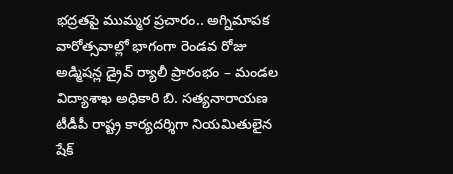భద్రతపై ముమ్మర ప్రచారం.. అగ్నిమాపక వారోత్సవాల్లో భాగంగా రెండవ రోజు అడ్మిషన్ల డ్రైవ్ ర్యాలీ ప్రారంభం – మండల విద్యాశాఖ అధికారి బి. సత్యనారాయణ టీడీపీ రాష్ట్ర కార్యదర్శిగా నియమితులైన షేక్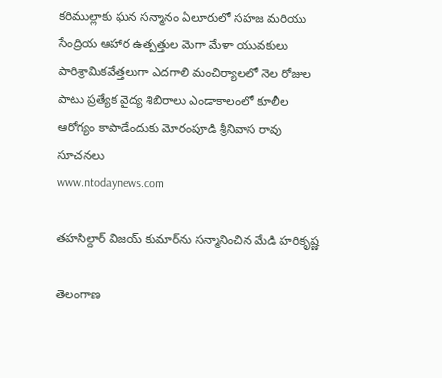కరిముల్లాకు ఘన సన్మానం ఏలూరులో సహజ మరియు సేంద్రియ ఆహార ఉత్పత్తుల మెగా మేళా యువకులు పారిశ్రామికవేత్తలుగా ఎదగాలి మంచిర్యాలలో నెల రోజుల పాటు ప్రత్యేక వైద్య శిబిరాలు ఎండాకాలంలో కూలీల ఆరోగ్యం కాపాడేందుకు మోరంపూడి శ్రీనివాస రావు సూచనలు
www.ntodaynews.com

తహసిల్దార్ విజయ్ కుమార్‌ను సన్మానించిన మేడి హరికృష్ణ

తెలంగాణ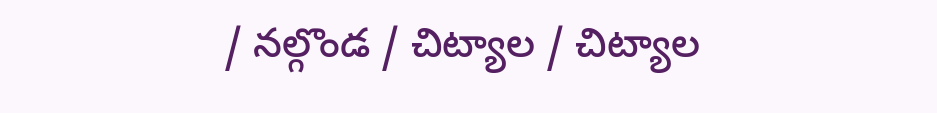/ నల్గొండ / చిట్యాల / చిట్యాల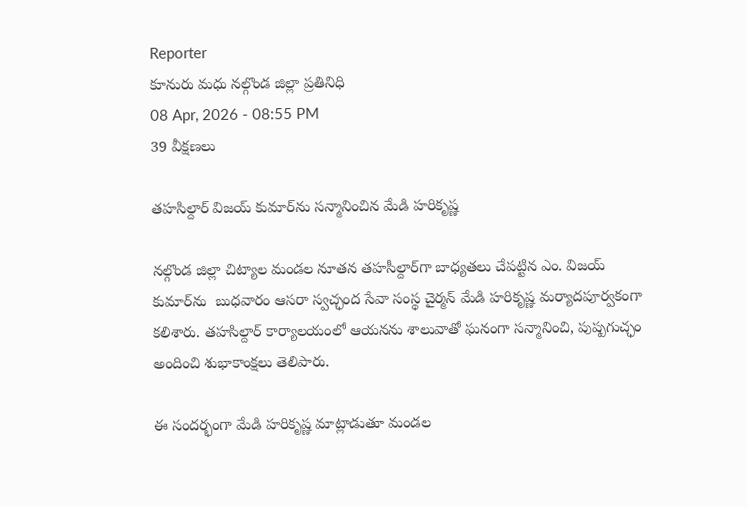Reporter
కూనురు మధు నల్గొండ జిల్లా ప్రతినిధి
08 Apr, 2026 - 08:55 PM
39 వీక్షణలు

తహసిల్దార్ విజయ్ కుమార్‌ను సన్మానించిన మేడి హరికృష్ణ

నల్గొండ జిల్లా చిట్యాల మండల నూతన తహసీల్దార్‌గా బాధ్యతలు చేపట్టిన ఎం. విజయ్  కుమార్‌ను  బుధవారం ఆసరా స్వచ్ఛంద సేవా సంస్థ చైర్మన్ మేడి హరికృష్ణ మర్యాదపూర్వకంగా కలిశారు. తహసిల్దార్ కార్యాలయంలో ఆయనను శాలువాతో ఘనంగా సన్మానించి, పుష్పగుచ్ఛం అందించి శుభాకాంక్షలు తెలిపారు.

ఈ సందర్భంగా మేడి హరికృష్ణ మాట్లాడుతూ మండల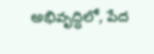అభివృద్ధిలో, పేద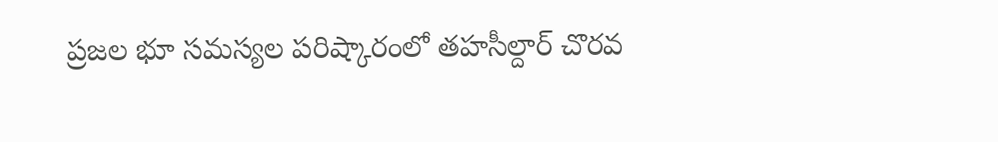ప్రజల భూ సమస్యల పరిష్కారంలో తహసీల్దార్ చొరవ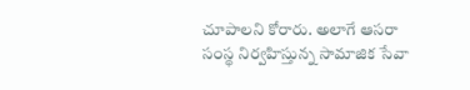చూపాలని కోరారు. అలాగే ఆసరా సంస్థ నిర్వహిస్తున్న సామాజిక సేవా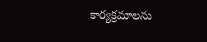కార్యక్రమాలను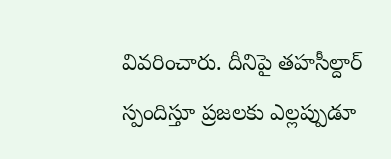వివరించారు. దీనిపై తహసీల్దార్ స్పందిస్తూ ప్రజలకు ఎల్లప్పుడూ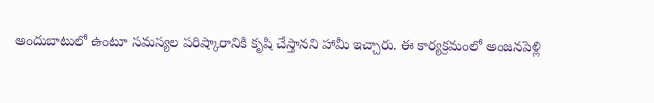అందుబాటులో ఉంటూ సమస్యల పరిష్కారానికి కృషి చేస్తానని హామీ ఇచ్చారు. ఈ కార్యక్రమంలో అంజనపెళ్లి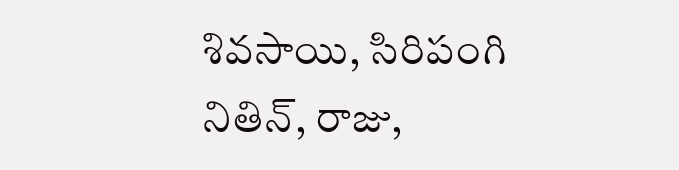శివసాయి, సిరిపంగి నితిన్, రాజు,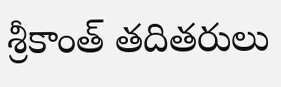శ్రీకాంత్ తదితరులు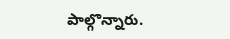పాల్గొన్నారు.